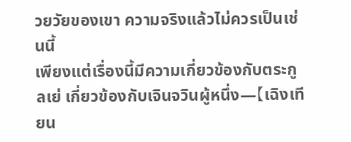วยวัยของเขา ความจริงแล้วไม่ควรเป็นเช่นนี้
เพียงแต่เรื่องนี้มีความเกี่ยวข้องกับตระกูลเย่ เกี่ยวข้องกับเจินจวินผู้หนึ่ง—【เฉิงเทียน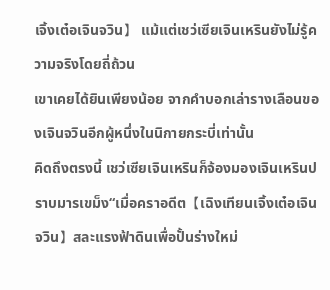เจิ้งเต๋อเจินจวิน】 แม้แต่เชว่เซียเจินเหรินยังไม่รู้ความจริงโดยถี่ถ้วน
เขาเคยได้ยินเพียงน้อย จากคำบอกเล่ารางเลือนของเจินจวินอีกผู้หนึ่งในนิกายกระบี่เท่านั้น
คิดถึงตรงนี้ เชว่เซียเจินเหรินก็จ้องมองเจินเหรินปราบมารเขม็ง“เมื่อคราอดีต【เฉิงเทียนเจิ้งเต๋อเจินจวิน】สละแรงฟ้าดินเพื่อปั้นร่างใหม่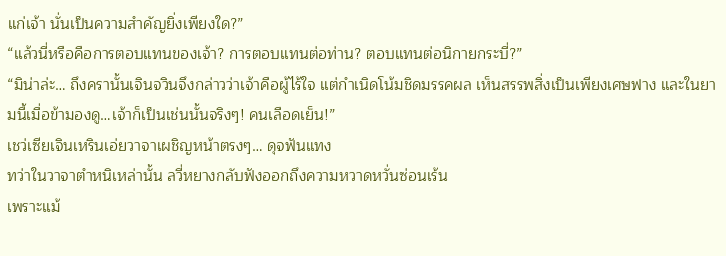แก่เจ้า นั่นเป็นความสำคัญยิ่งเพียงใด?”
“แล้วนี่หรือคือการตอบแทนของเจ้า? การตอบแทนต่อท่าน? ตอบแทนต่อนิกายกระบี่?”
“มิน่าล่ะ… ถึงครานั้นเจินจวินจึงกล่าวว่าเจ้าคือผู้ไร้ใจ แต่กำเนิดโน้มชิดมรรคผล เห็นสรรพสิ่งเป็นเพียงเศษฟาง และในยามนี้เมื่อข้ามองดู…เจ้าก็เป็นเช่นนั้นจริงๆ! คนเลือดเย็น!”
เชว่เซียเจินเหรินเอ่ยวาจาเผชิญหน้าตรงๆ… ดุจฟันแทง
ทว่าในวาจาตำหนิเหล่านั้น ลวี่หยางกลับฟังออกถึงความหวาดหวั่นซ่อนเร้น
เพราะแม้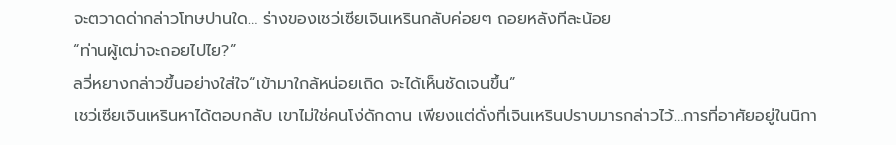จะตวาดด่ากล่าวโทษปานใด… ร่างของเชว่เซียเจินเหรินกลับค่อยๆ ถอยหลังทีละน้อย
“ท่านผู้เฒ่าจะถอยไปไย?”
ลวี่หยางกล่าวขึ้นอย่างใส่ใจ“เข้ามาใกล้หน่อยเถิด จะได้เห็นชัดเจนขึ้น”
เชว่เซียเจินเหรินหาได้ตอบกลับ เขาไม่ใช่คนโง่ดักดาน เพียงแต่ดั่งที่เจินเหรินปราบมารกล่าวไว้…การที่อาศัยอยู่ในนิกา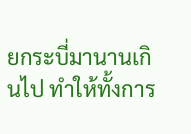ยกระบี่มานานเกินไป ทำให้ทั้งการ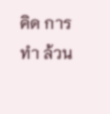คิด การทำ ล้วน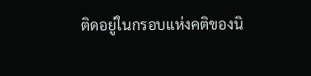ติดอยู่ในกรอบแห่งคติของนิ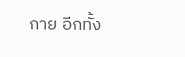กาย อีกทั้ง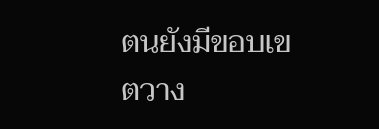ตนยังมีขอบเขตวาง